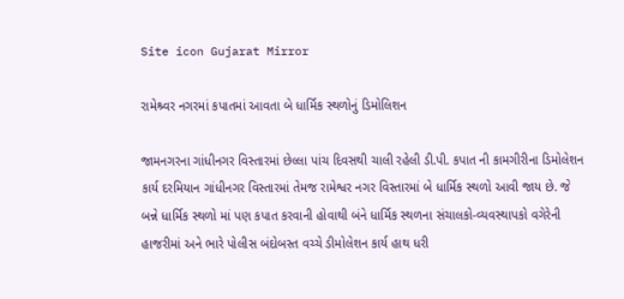Site icon Gujarat Mirror

રામેશ્ર્વર નગરમાં કપાતમાં આવતા બે ધાર્મિક સ્થળોનું ડિમોલિશન

જામનગરના ગાંધીનગર વિસ્તારમાં છેલ્લા પાંચ દિવસથી ચાલી રહેલી ડી.પી. કપાત ની કામગીરીના ડિમોલેશન કાર્ય દરમિયાન ગાંધીનગર વિસ્તારમાં તેમજ રામેશ્વર નગર વિસ્તારમાં બે ધાર્મિક સ્થળો આવી જાય છે. જે બન્ને ધાર્મિક સ્થળો માં પણ કપાત કરવાની હોવાથી બંને ધાર્મિક સ્થળના સંચાલકો-વ્યવસ્થાપકો વગેરેની હાજરીમાં અને ભારે પોલીસ બંદોબસ્ત વચ્ચે ડીમોલેશન કાર્ય હાથ ધરી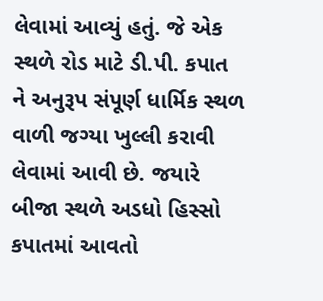લેવામાં આવ્યું હતું. જે એક સ્થળે રોડ માટે ડી.પી. કપાત ને અનુરૂપ સંપૂર્ણ ધાર્મિક સ્થળ વાળી જગ્યા ખુલ્લી કરાવી લેવામાં આવી છે. જયારે બીજા સ્થળે અડધો હિસ્સો કપાતમાં આવતો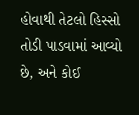હોવાથી તેટલો હિસ્સો તોડી પાડવામાં આવ્યો છે, અને કોઈ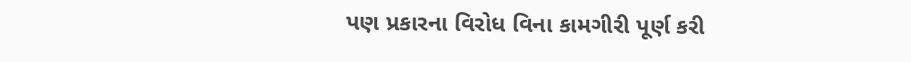પણ પ્રકારના વિરોધ વિના કામગીરી પૂર્ણ કરી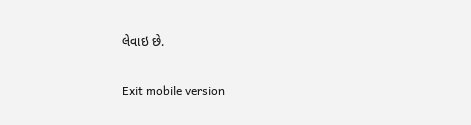લેવાઇ છે.

Exit mobile version